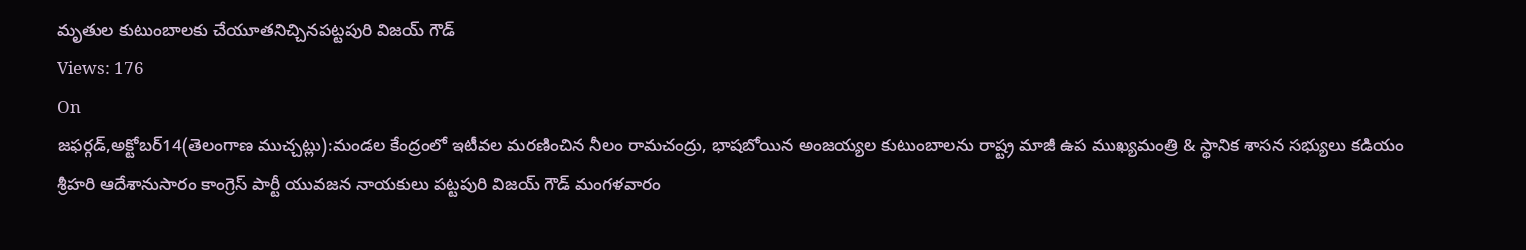మృతుల కుటుంబాలకు చేయూతనిచ్చినపట్టపురి విజయ్ గౌడ్
Views: 176
On
జఫర్గడ్,అక్టోబర్14(తెలంగాణ ముచ్చట్లు):మండల కేంద్రంలో ఇటీవల మరణించిన నీలం రామచంద్రు, భాషబోయిన అంజయ్యల కుటుంబాలను రాష్ట్ర మాజీ ఉప ముఖ్యమంత్రి & స్థానిక శాసన సభ్యులు కడియం శ్రీహరి ఆదేశానుసారం కాంగ్రెస్ పార్టీ యువజన నాయకులు పట్టపురి విజయ్ గౌడ్ మంగళవారం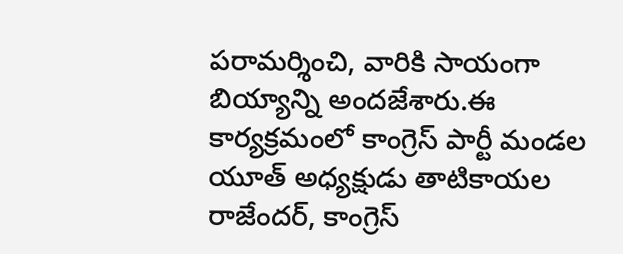పరామర్శించి, వారికి సాయంగా బియ్యాన్ని అందజేశారు.ఈ కార్యక్రమంలో కాంగ్రెస్ పార్టీ మండల యూత్ అధ్యక్షుడు తాటికాయల రాజేందర్, కాంగ్రెస్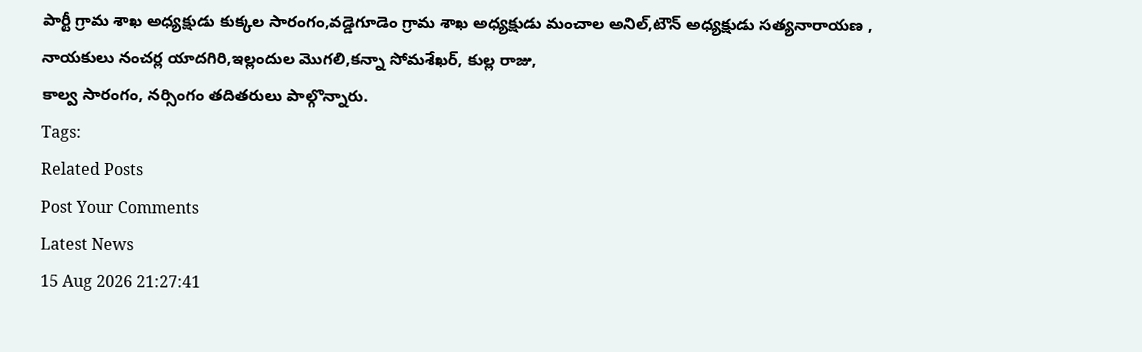పార్టీ గ్రామ శాఖ అధ్యక్షుడు కుక్కల సారంగం,వడ్డెగూడెం గ్రామ శాఖ అధ్యక్షుడు మంచాల అనిల్,టౌన్ అధ్యక్షుడు సత్యనారాయణ , నాయకులు నంచర్ల యాదగిరి,ఇల్లందుల మొగలి,కన్నా సోమశేఖర్, కుల్ల రాజు,
కాల్వ సారంగం, నర్సింగం తదితరులు పాల్గొన్నారు.
Tags:
Related Posts
Post Your Comments
Latest News
15 Aug 2026 21:27:41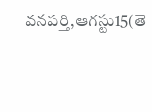వనపర్తి,ఆగస్టు15(తె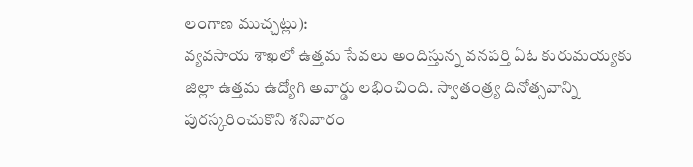లంగాణ ముచ్చట్లు):
వ్యవసాయ శాఖలో ఉత్తమ సేవలు అందిస్తున్న వనపర్తి ఏఓ కురుమయ్యకు జిల్లా ఉత్తమ ఉద్యోగి అవార్డు లభించింది. స్వాతంత్ర్య దినోత్సవాన్ని పురస్కరించుకొని శనివారం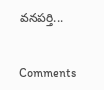వనపర్తి...


Comments